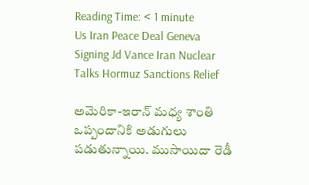Reading Time: < 1 minute
Us Iran Peace Deal Geneva Signing Jd Vance Iran Nuclear Talks Hormuz Sanctions Relief

అమెరికా-ఇరాన్ మధ్య శాంతి ఒప్పందానికి అడుగులు పడుతున్నాయి. ముసాయిదా రెడీ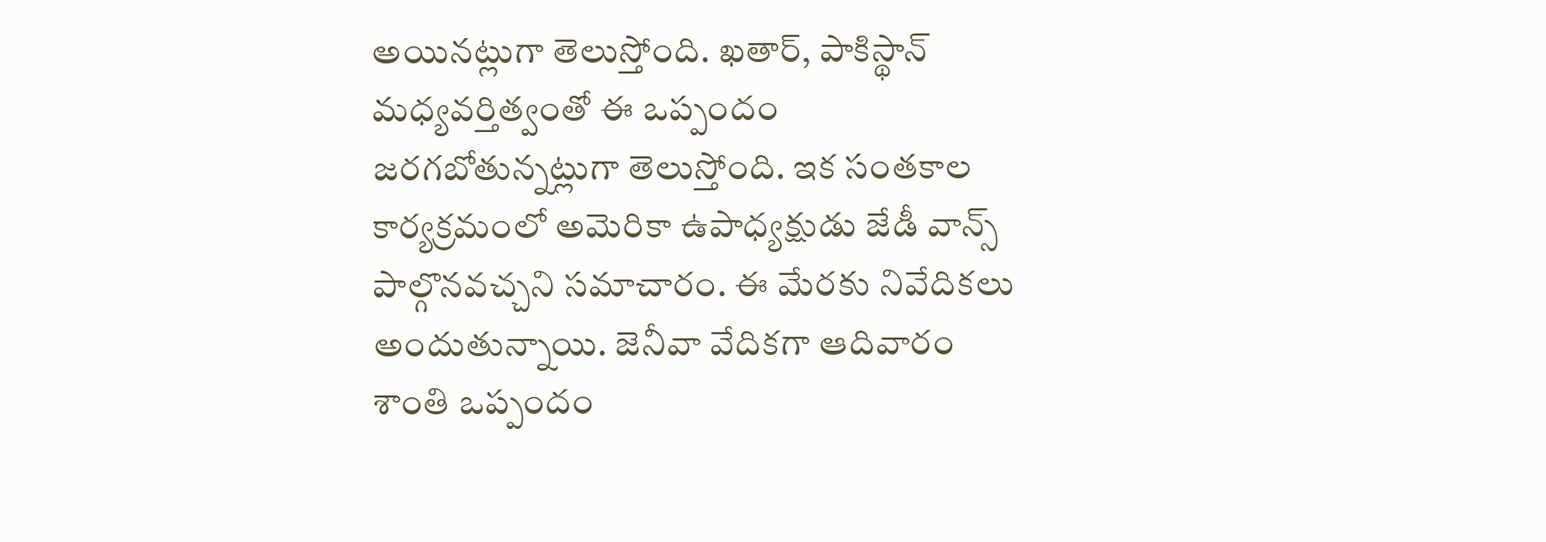అయినట్లుగా తెలుస్తోంది. ఖతార్, పాకిస్థాన్ మధ్యవర్తిత్వంతో ఈ ఒప్పందం జరగబోతున్నట్లుగా తెలుస్తోంది. ఇక సంతకాల కార్యక్రమంలో అమెరికా ఉపాధ్యక్షుడు జేడీ వాన్స్ పాల్గొనవచ్చని సమాచారం. ఈ మేరకు నివేదికలు అందుతున్నాయి. జెనీవా వేదికగా ఆదివారం శాంతి ఒప్పందం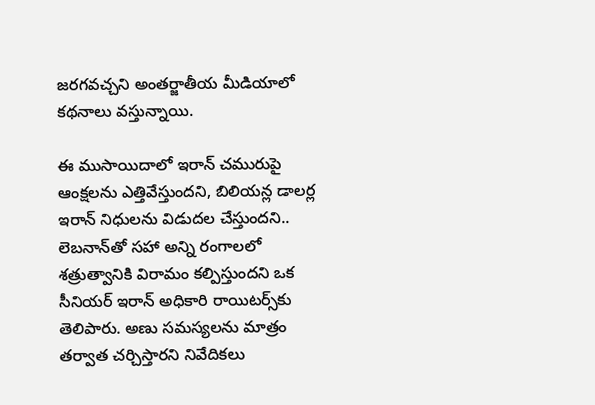జరగవచ్చని అంతర్జాతీయ మీడియాలో కథనాలు వస్తున్నాయి.

ఈ ముసాయిదాలో ఇరాన్ చమురుపై ఆంక్షలను ఎత్తివేస్తుందని, బిలియన్ల డాలర్ల ఇరాన్ నిధులను విడుదల చేస్తుందని.. లెబనాన్‌తో సహా అన్ని రంగాలలో శత్రుత్వానికి విరామం కల్పిస్తుందని ఒక సీనియర్ ఇరాన్ అధికారి రాయిటర్స్‌కు తెలిపారు. అణు సమస్యలను మాత్రం తర్వాత చర్చిస్తారని నివేదికలు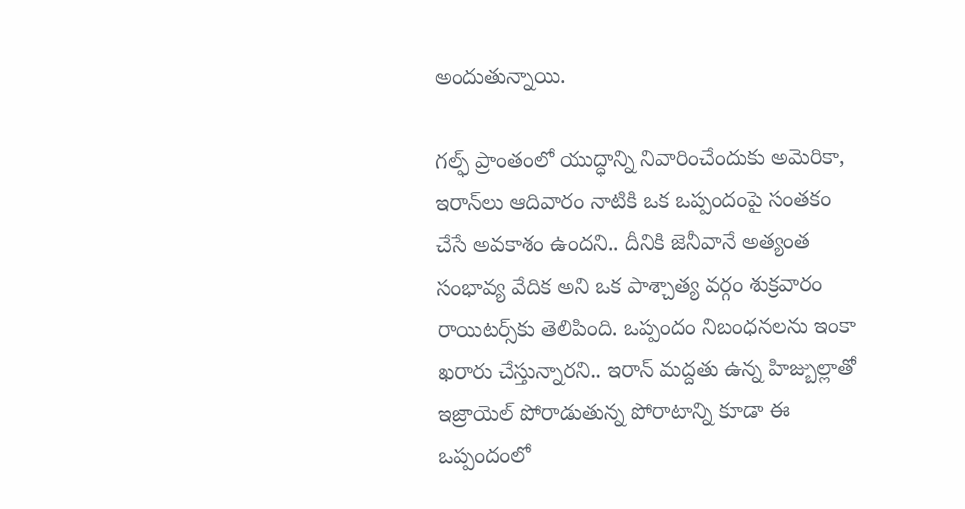అందుతున్నాయి.

గల్ఫ్ ప్రాంతంలో యుద్ధాన్ని నివారించేందుకు అమెరికా, ఇరాన్‌లు ఆదివారం నాటికి ఒక ఒప్పందంపై సంతకం చేసే అవకాశం ఉందని.. దీనికి జెనీవానే అత్యంత సంభావ్య వేదిక అని ఒక పాశ్చాత్య వర్గం శుక్రవారం రాయిటర్స్‌కు తెలిపింది. ఒప్పందం నిబంధనలను ఇంకా ఖరారు చేస్తున్నారని.. ఇరాన్ మద్దతు ఉన్న హిజ్బుల్లాతో ఇజ్రాయెల్ పోరాడుతున్న పోరాటాన్ని కూడా ఈ ఒప్పందంలో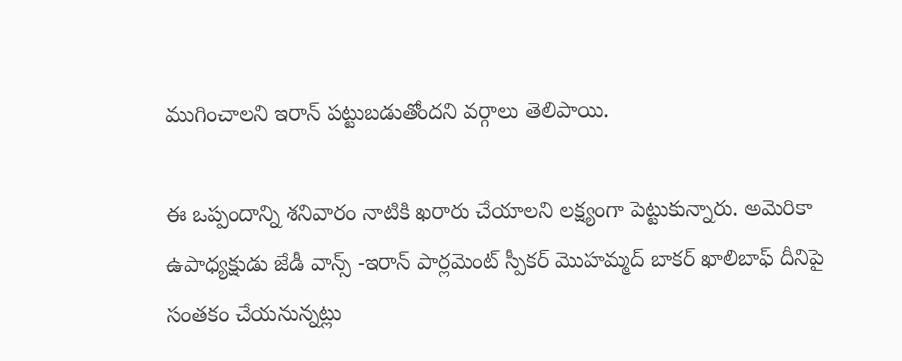ముగించాలని ఇరాన్ పట్టుబడుతోందని వర్గాలు తెలిపాయి.

ఈ ఒప్పందాన్ని శనివారం నాటికి ఖరారు చేయాలని లక్ష్యంగా పెట్టుకున్నారు. అమెరికా ఉపాధ్యక్షుడు జేడీ వాన్స్ -ఇరాన్ పార్లమెంట్ స్పీకర్ మొహమ్మద్ బాకర్ ఖాలిబాఫ్ దీనిపై సంతకం చేయనున్నట్లు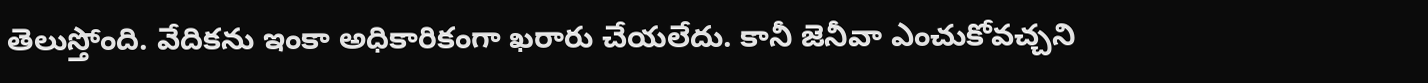తెలుస్తోంది. వేదికను ఇంకా అధికారికంగా ఖరారు చేయలేదు. కానీ జెనీవా ఎంచుకోవచ్చని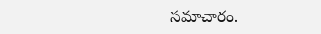సమాచారం.